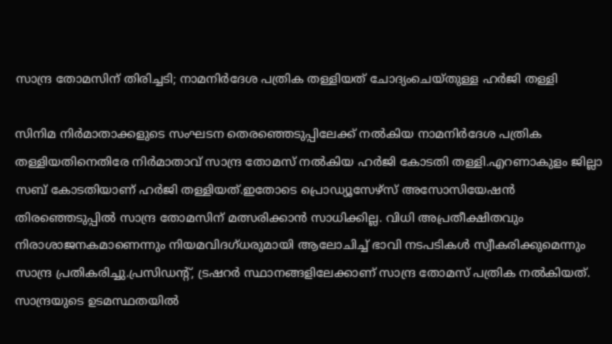സാന്ദ്ര തോമസിന് തിരിച്ചടി; നാമനിര്‍ദേശ പത്രിക തള്ളിയത് ചോദ്യംചെയ്തുള്ള ഹര്‍ജി തള്ളി

സിനിമ നിര്‍മാതാക്കളുടെ സംഘടന തെരഞ്ഞെടുപ്പിലേക്ക് നല്‍കിയ നാമനിര്‍ദേശ പത്രിക തള്ളിയതിനെതിരേ നിര്‍മാതാവ് സാന്ദ്ര തോമസ് നല്‍കിയ ഹര്‍ജി കോടതി തള്ളി.എറണാകുളം ജില്ലാ സബ് കോടതിയാണ് ഹർജി തള്ളിയത്.ഇതോടെ പ്രൊഡ്യൂസേഴ്‌സ് അസോസിയേഷന്‍ തിരഞ്ഞെടുപ്പില്‍ സാന്ദ്ര തോമസിന് മത്സരിക്കാന്‍ സാധിക്കില്ല. വിധി അപ്രതീക്ഷിതവും നിരാശാജനകമാണെന്നും നിയമവിദഗ്ധരുമായി ആലോചിച്ച്‌ ഭാവി നടപടികള്‍ സ്വീകരിക്കുമെന്നും സാന്ദ്ര പ്രതികരിച്ചു.പ്രസിഡന്‍റ്, ട്രഷറര്‍ സ്ഥാനങ്ങളിലേക്കാണ് സാന്ദ്ര തോമസ് പത്രിക നല്‍കിയത്. സാന്ദ്രയുടെ ഉടമസ്ഥതയില്‍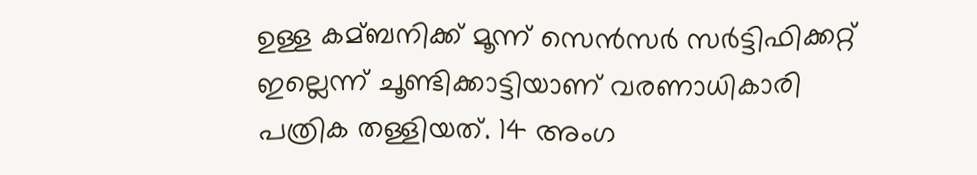ഉള്ള കമ്ബനിക്ക് മൂന്ന് സെന്‍സര്‍ സര്‍ട്ടിഫിക്കറ്റ് ഇല്ലെന്ന് ചൂണ്ടിക്കാട്ടിയാണ് വരണാധികാരി പത്രിക തള്ളിയത്. 14 അംഗ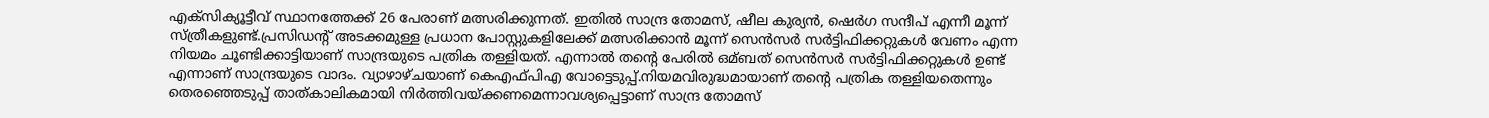എക്‌സിക്യൂട്ടീവ് സ്ഥാനത്തേക്ക് 26 പേരാണ് മത്സരിക്കുന്നത്. ഇതില്‍ സാന്ദ്ര തോമസ്, ഷീല കുര്യന്‍, ഷെര്‍ഗ സന്ദീപ് എന്നീ മൂന്ന് സ്ത്രീകളുണ്ട്.പ്രസിഡന്‍റ് അടക്കമുള്ള പ്രധാന പോസ്റ്റുകളിലേക്ക് മത്സരിക്കാന്‍ മൂന്ന് സെന്‍സര്‍ സര്‍ട്ടിഫിക്കറ്റുകള്‍ വേണം എന്ന നിയമം ചൂണ്ടിക്കാട്ടിയാണ് സാന്ദ്രയുടെ പത്രിക തള്ളിയത്. എന്നാല്‍ തന്‍റെ പേരില്‍ ഒമ്ബത് സെന്‍സര്‍ സര്‍ട്ടിഫിക്കറ്റുകള്‍ ഉണ്ട് എന്നാണ് സാന്ദ്രയുടെ വാദം. വ്യാഴാഴ്ചയാണ് കെഎഫ്പിഎ വോട്ടെടുപ്പ്.നിയമവിരുദ്ധമായാണ് തന്‍റെ പത്രിക തള്ളിയതെന്നും തെരഞ്ഞെടുപ്പ് താത്കാലികമായി നിര്‍ത്തിവയ്ക്കണമെന്നാവശ്യപ്പെട്ടാണ് സാന്ദ്ര തോമസ്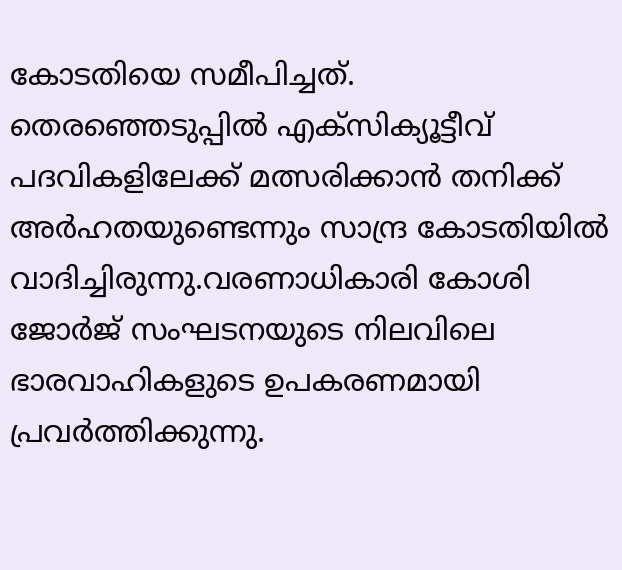കോടതിയെ സമീപിച്ചത്. തെരഞ്ഞെടുപ്പില്‍ എക്‌സിക്യൂട്ടീവ് പദവികളിലേക്ക് മത്സരിക്കാന്‍ തനിക്ക് അര്‍ഹതയുണ്ടെന്നും സാന്ദ്ര കോടതിയില്‍ വാദിച്ചിരുന്നു.വരണാധികാരി കോശി ജോര്‍ജ് സംഘടനയുടെ നിലവിലെ ഭാരവാഹികളുടെ ഉപകരണമായി പ്രവര്‍ത്തിക്കുന്നു.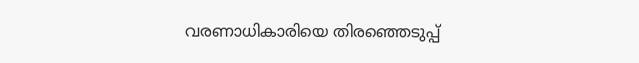വരണാധികാരിയെ തിരഞ്ഞെടുപ്പ്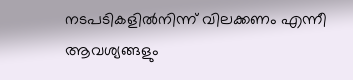നടപടികളില്‍നിന്ന് വിലക്കണം എന്നീ ആവശ്യങ്ങളും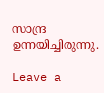സാന്ദ്ര ഉന്നയിച്ചിരുന്നു.

Leave a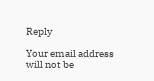Reply

Your email address will not be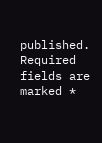published. Required fields are marked *